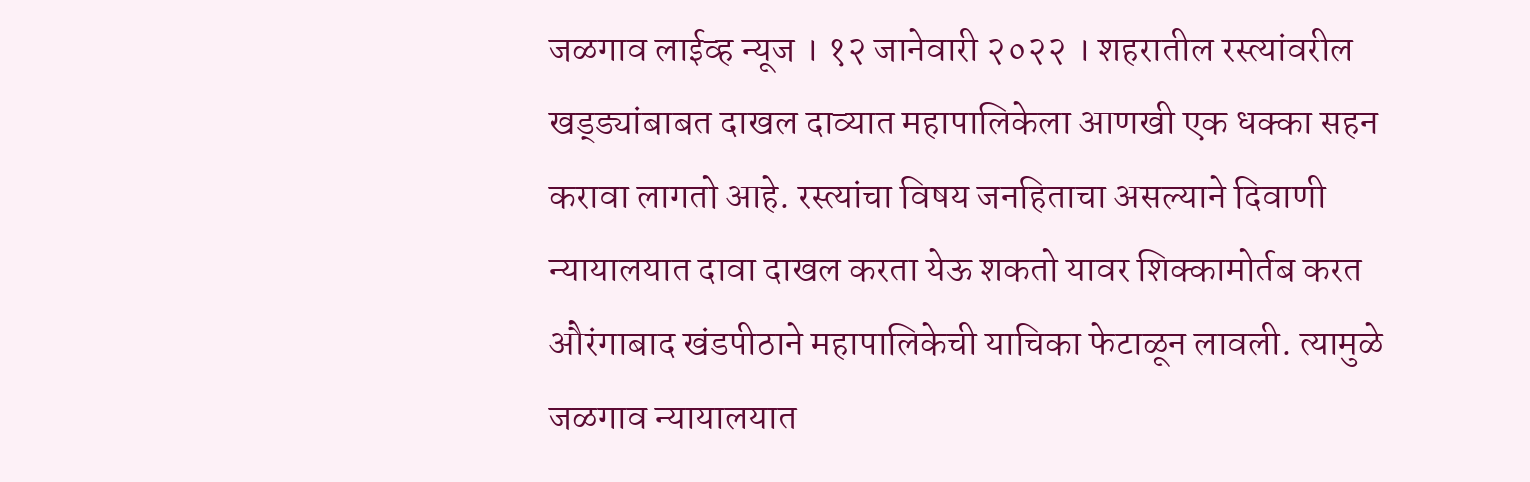जळगाव लाईव्ह न्यूज । १२ जानेवारी २०२२ । शहरातील रस्त्यांवरील खड्ड्यांबाबत दाखल दाव्यात महापालिकेला आणखी एक धक्का सहन करावा लागतो आहे. रस्त्यांचा विषय जनहिताचा असल्याने दिवाणी न्यायालयात दावा दाखल करता येऊ शकतो यावर शिक्कामोर्तब करत औरंगाबाद खंडपीठाने महापालिकेची याचिका फेटाळून लावली. त्यामुळे जळगाव न्यायालयात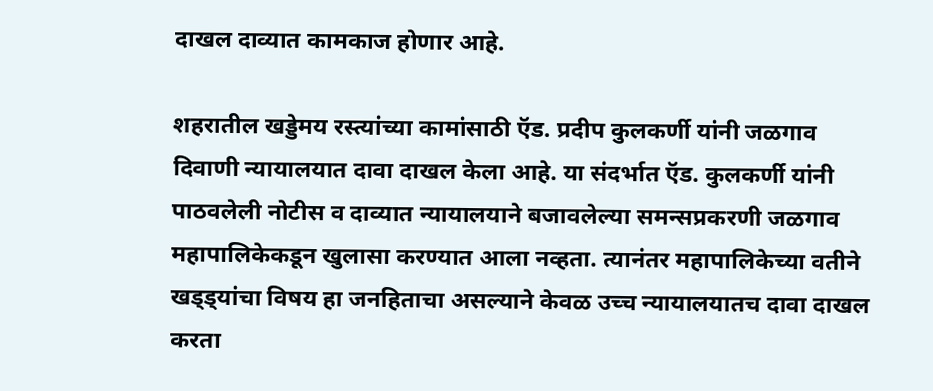दाखल दाव्यात कामकाज होणार आहे.

शहरातील खड्डेमय रस्त्यांच्या कामांसाठी ऍड. प्रदीप कुलकर्णी यांनी जळगाव दिवाणी न्यायालयात दावा दाखल केला आहे. या संदर्भात ऍड. कुलकर्णी यांनी पाठवलेली नोटीस व दाव्यात न्यायालयाने बजावलेल्या समन्सप्रकरणी जळगाव महापालिकेकडून खुलासा करण्यात आला नव्हता. त्यानंतर महापालिकेच्या वतीने खड्ड्यांचा विषय हा जनहिताचा असल्याने केवळ उच्च न्यायालयातच दावा दाखल करता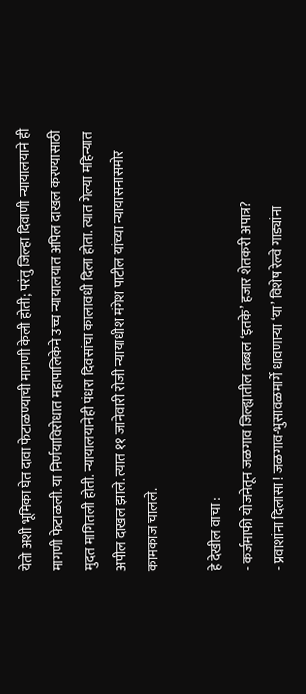येतो अशी भूमिका घेत दावा फेटाळण्याची मागणी केली होती; परंतु जिल्हा दिवाणी न्यायालयाने ही मागणी फेटाळली. या निर्णयाविरोधात महापालिकेने उच्च न्यायालयात अपिल दाखल करण्यासाठी मुदत मागितली होती. न्यायालयानेही पंधरा दिवसांचा कालावधी दिला होता. त्यात गेल्या महिन्यात अपील दाखल झाले. त्यात ११ जानेवारी रोजी न्यायाधीश मंगेश पाटील यांच्या न्यायासनासमोर कामकाज चालले.

हे देखील वाचा :
- कर्जमाफी योजनेतून जळगाव जिल्ह्यातील तब्बल ‘इतके’ हजार शेतकरी अपात्र?
- प्रवाशांना दिलासा ! जळगाव-भुसावळमार्गे धावणाऱ्या ‘या’ विशेष रेल्वे गाड्यांना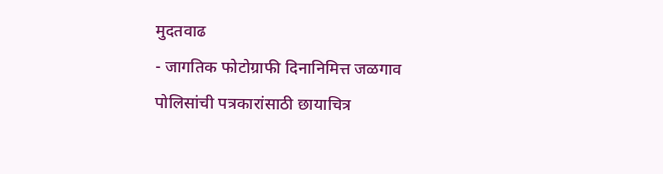मुदतवाढ
- जागतिक फोटोग्राफी दिनानिमित्त जळगाव पोलिसांची पत्रकारांसाठी छायाचित्र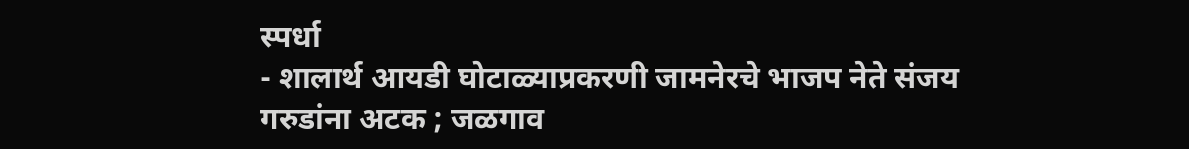स्पर्धा
- शालार्थ आयडी घोटाळ्याप्रकरणी जामनेरचे भाजप नेते संजय गरुडांना अटक ; जळगाव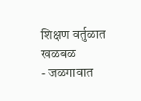शिक्षण वर्तुळात खळबळ
- जळगावात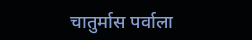चातुर्मास पर्वाला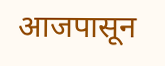आजपासून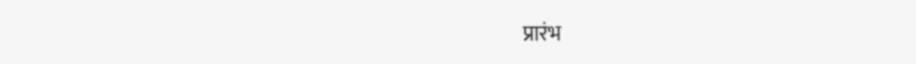प्रारंभ